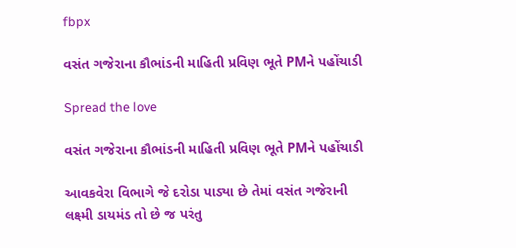fbpx

વસંત ગજેરાના કૌભાંડની માહિતી પ્રવિણ ભૂતે PMને પહોંચાડી

Spread the love

વસંત ગજેરાના કૌભાંડની માહિતી પ્રવિણ ભૂતે PMને પહોંચાડી

આવકવેરા વિભાગે જે દરોડા પાડ્યા છે તેમાં વસંત ગજેરાની લક્ષ્મી ડાયમંડ તો છે જ પરંતુ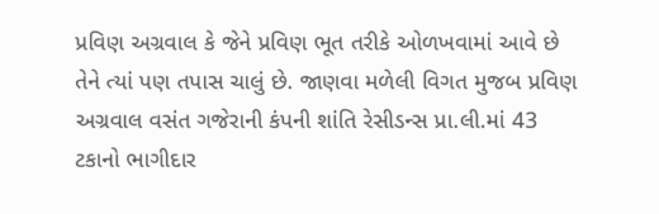પ્રવિણ અગ્રવાલ કે જેને પ્રવિણ ભૂત તરીકે ઓળખવામાં આવે છે તેને ત્યાં પણ તપાસ ચાલું છે. જાણવા મળેલી વિગત મુજબ પ્રવિણ અગ્રવાલ વસંત ગજેરાની કંપની શાંતિ રેસીડન્સ પ્રા.લી.માં 43 ટકાનો ભાગીદાર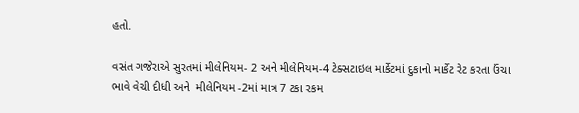હતો.

વસંત ગજેરાએ સુરતમાં મીલેનિયમ- 2 અને મીલેનિયમ-4 ટેક્સટાઇલ માર્કેટમાં દુકાનો માર્કેટ રેટ કરતા ઉંચા ભાવે વેચી દીધી અને  મીલેનિયમ -2માં માત્ર 7 ટકા રકમ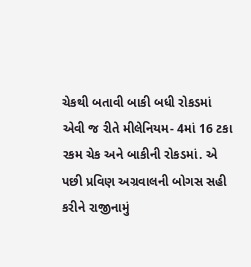ચેકથી બતાવી બાકી બધી રોકડમાં એવી જ રીતે મીલેનિયમ- 4માં 16 ટકા રકમ ચેક અને બાકીની રોકડમાં. એ પછી પ્રવિણ અગ્રવાલની બોગસ સહી કરીને રાજીનામું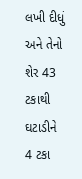લખી દીધું અને તેનો શેર 43 ટકાથી ઘટાડીને 4 ટકા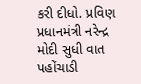કરી દીધો. પ્રવિણ પ્રધાનમંત્રી નરેન્દ્ર મોદી સુધી વાત પહોંચાડી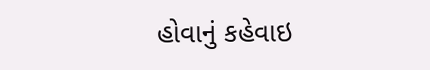હોવાનું કહેવાઇ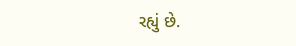રહ્યું છે.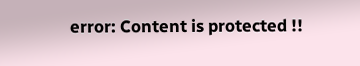error: Content is protected !!